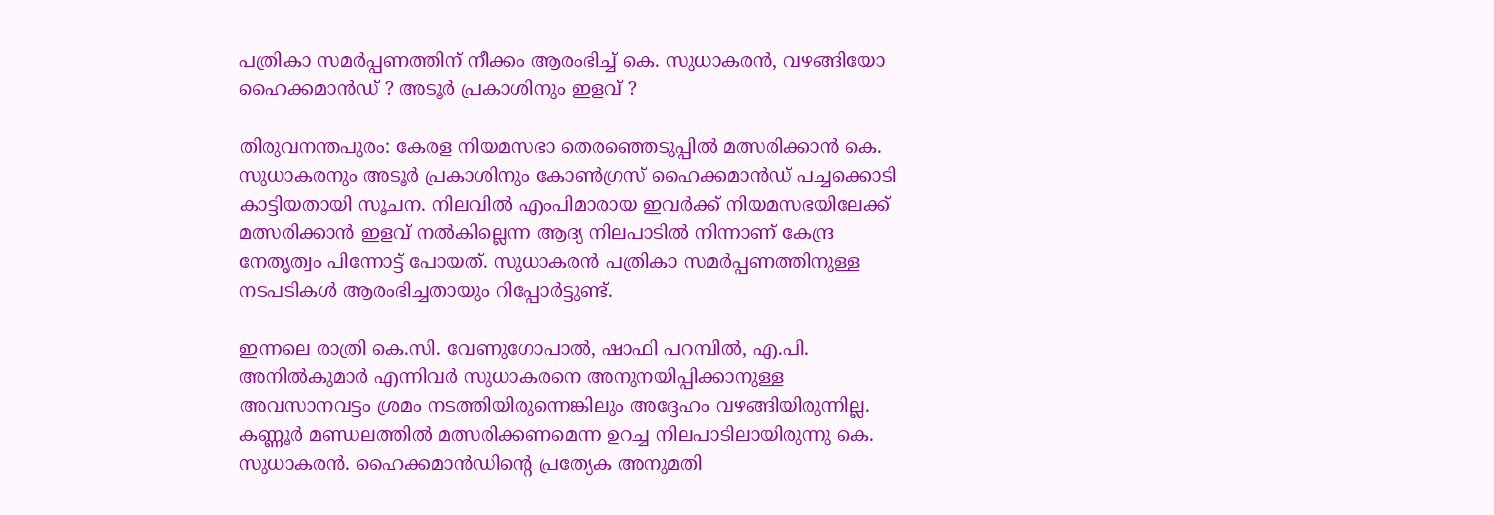പത്രികാ സമർപ്പണത്തിന് നീക്കം ആരംഭിച്ച് കെ. സുധാകരൻ, വഴങ്ങിയോ ഹൈക്കമാൻഡ് ? അടൂർ പ്രകാശിനും ഇളവ് ?

തിരുവനന്തപുരം: കേരള നിയമസഭാ തെരഞ്ഞെടുപ്പിൽ മത്സരിക്കാൻ കെ. സുധാകരനും അടൂർ പ്രകാശിനും കോൺഗ്രസ് ഹൈക്കമാൻഡ് പച്ചക്കൊടി കാട്ടിയതായി സൂചന. നിലവിൽ എംപിമാരായ ഇവർക്ക് നിയമസഭയിലേക്ക് മത്സരിക്കാൻ ഇളവ് നൽകില്ലെന്ന ആദ്യ നിലപാടിൽ നിന്നാണ് കേന്ദ്ര നേതൃത്വം പിന്നോട്ട് പോയത്. സുധാകരൻ പത്രികാ സമർപ്പണത്തിനുള്ള നടപടികൾ ആരംഭിച്ചതായും റിപ്പോർട്ടുണ്ട്.

ഇന്നലെ രാത്രി കെ.സി. വേണുഗോപാൽ, ഷാഫി പറമ്പിൽ, എ.പി. അനിൽകുമാർ എന്നിവർ‌ സുധാകരനെ അനുനയിപ്പിക്കാനുള്ള അവസാനവട്ടം ശ്രമം നടത്തിയിരുന്നെങ്കിലും അദ്ദേഹം വഴങ്ങിയിരുന്നില്ല. കണ്ണൂർ മണ്ഡലത്തിൽ മത്സരിക്കണമെന്ന ഉറച്ച നിലപാടിലായിരുന്നു കെ. സുധാകരൻ. ഹൈക്കമാൻഡിൻ്റെ പ്രത്യേക അനുമതി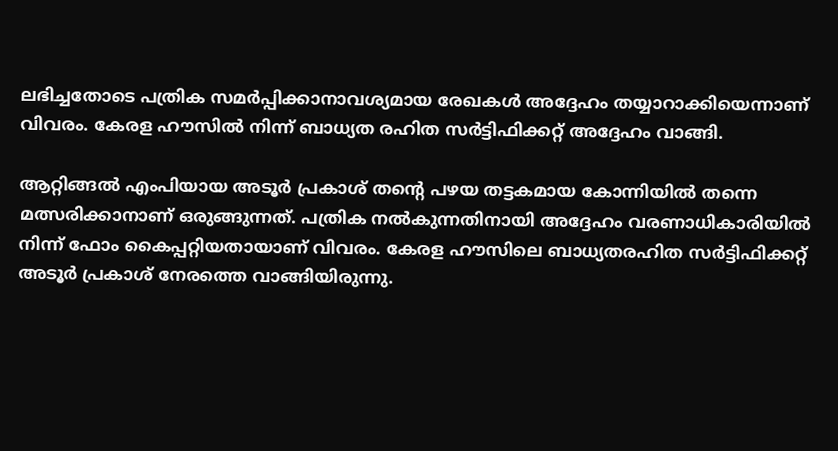ലഭിച്ചതോടെ പത്രിക സമർപ്പിക്കാനാവശ്യമായ രേഖകൾ അദ്ദേഹം തയ്യാറാക്കിയെന്നാണ് വിവരം. കേരള ഹൗസിൽ നിന്ന് ബാധ്യത രഹിത സർട്ടിഫിക്കറ്റ് അദ്ദേഹം വാങ്ങി.

ആറ്റിങ്ങൽ എംപിയായ അടൂർ പ്രകാശ് തൻ്റെ പഴയ തട്ടകമായ കോന്നിയിൽ തന്നെ മത്സരിക്കാനാണ് ഒരുങ്ങുന്നത്. പത്രിക നൽകുന്നതിനായി അദ്ദേഹം വരണാധികാരിയിൽ നിന്ന് ഫോം കൈപ്പറ്റിയതായാണ് വിവരം. കേരള ഹൗസിലെ ബാധ്യതരഹിത സർട്ടിഫിക്കറ്റ് അടൂർ പ്രകാശ് നേരത്തെ വാങ്ങിയിരുന്നു.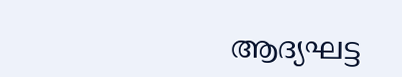ആദ്യഘട്ട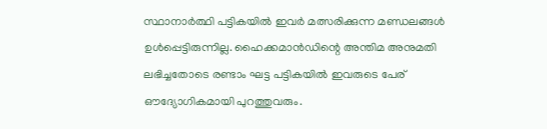സ്ഥാനാർത്ഥി പട്ടികയിൽ ഇവർ മത്സരിക്കുന്ന മണ്ഡലങ്ങൾ ഉൾപ്പെട്ടിരുന്നില്ല. ഹൈക്കമാൻഡിന്റെ അന്തിമ അനുമതി ലഭിച്ചതോടെ രണ്ടാം ഘട്ട പട്ടികയിൽ ഇവരുടെ പേര് ഔദ്യോഗികമായി പുറത്തുവരും.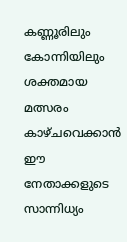കണ്ണൂരിലും കോന്നിയിലും ശക്തമായ മത്സരം കാഴ്ചവെക്കാൻ ഈ നേതാക്കളുടെ സാന്നിധ്യം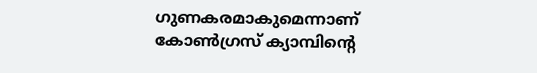ഗുണകരമാകുമെന്നാണ് കോൺഗ്രസ് ക്യാമ്പിൻ്റെ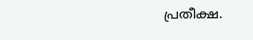പ്രതീക്ഷ.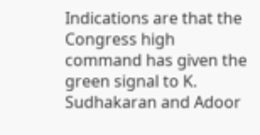Indications are that the Congress high command has given the green signal to K. Sudhakaran and Adoor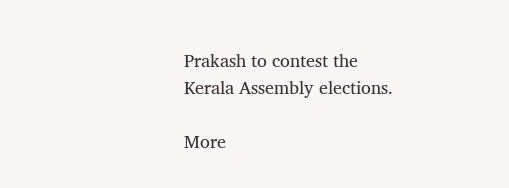Prakash to contest the Kerala Assembly elections.

More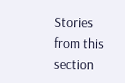Stories from this section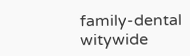family-dental
witywide